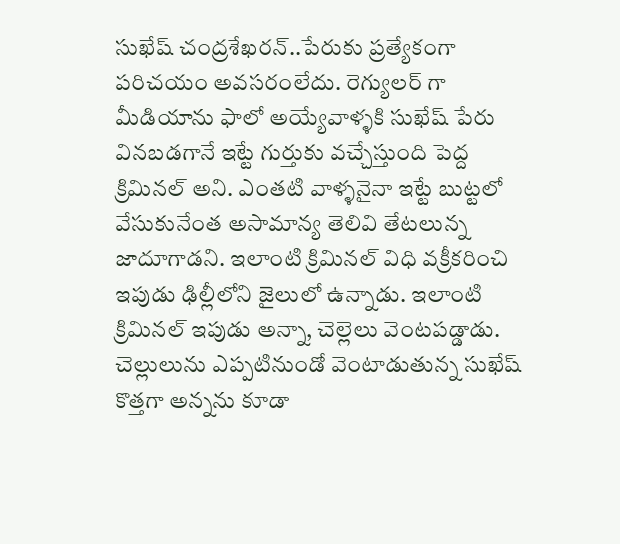సుఖేష్ చంద్రశేఖరన్..పేరుకు ప్రత్యేకంగా పరిచయం అవసరంలేదు. రెగ్యులర్ గా మీడియాను ఫాలో అయ్యేవాళ్ళకి సుఖేష్ పేరు వినబడగానే ఇట్టే గుర్తుకు వచ్చేస్తుంది పెద్ద క్రిమినల్ అని. ఎంతటి వాళ్ళనైనా ఇట్టే బుట్టలో వేసుకునేంత అసామాన్య తెలివి తేటలున్న జాదూగాడని. ఇలాంటి క్రిమినల్ విధి వక్రీకరించి ఇపుడు ఢిల్లీలోని జైలులో ఉన్నాడు. ఇలాంటి క్రిమినల్ ఇపుడు అన్నా, చెల్లెలు వెంటపడ్డాడు. చెల్లులును ఎప్పటినుండో వెంటాడుతున్న సుఖేష్ కొత్తగా అన్నను కూడా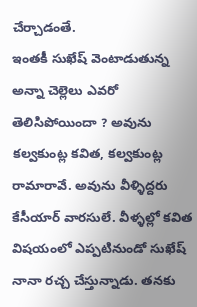చేర్చాడంతే.
ఇంతకీ సుఖేష్ వెంటాడుతున్న అన్నా చెల్లెలు ఎవరో తెలిసిపోయిందా ? అవును కల్వకుంట్ల కవిత, కల్వకుంట్ల రామారావే. అవును వీళ్ళిద్దరు కేసీయార్ వారసులే. వీళ్ళల్లో కవిత విషయంలో ఎప్పటినుండో సుఖేష్ నానా రచ్చ చేస్తున్నాడు. తనకు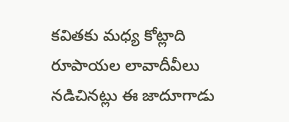కవితకు మధ్య కోట్లాది రూపాయల లావాదీవీలు నడిచినట్లు ఈ జాదూగాడు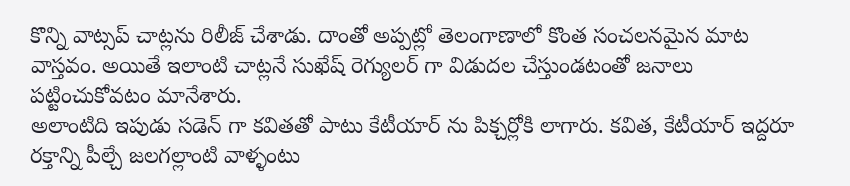కొన్ని వాట్సప్ చాట్లను రిలీజ్ చేశాడు. దాంతో అప్పట్లో తెలంగాణాలో కొంత సంచలనమైన మాట వాస్తవం. అయితే ఇలాంటి చాట్లనే సుఖేష్ రెగ్యులర్ గా విడుదల చేస్తుండటంతో జనాలు పట్టించుకోవటం మానేశారు.
అలాంటిది ఇపుడు సడెన్ గా కవితతో పాటు కేటీయార్ ను పిక్చర్లోకి లాగారు. కవిత, కేటీయార్ ఇద్దరూ రక్తాన్ని పీల్చే జలగల్లాంటి వాళ్ళంటు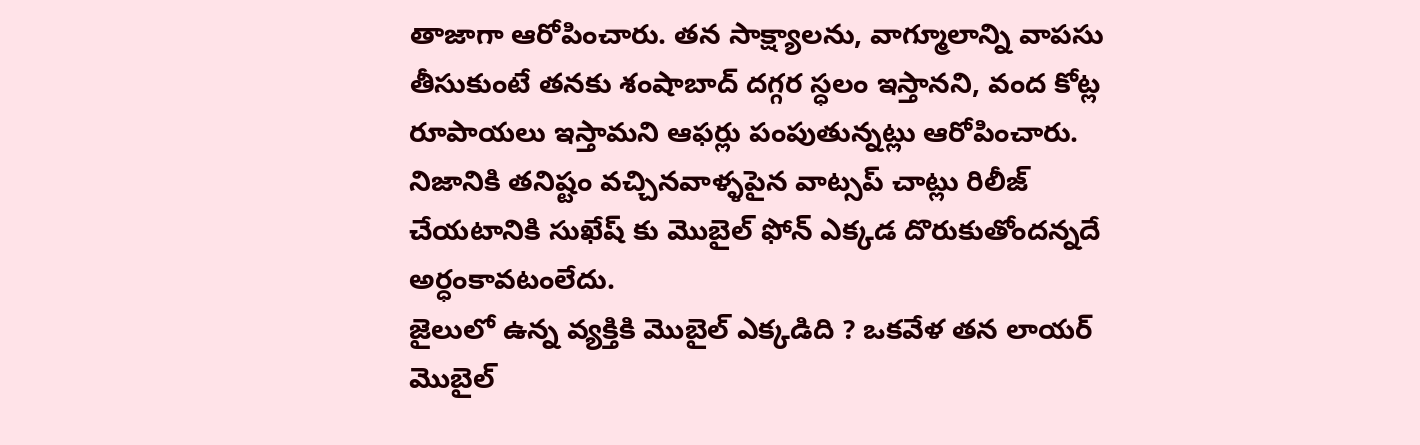తాజాగా ఆరోపించారు. తన సాక్ష్యాలను, వాగ్మూలాన్ని వాపసు తీసుకుంటే తనకు శంషాబాద్ దగ్గర స్ధలం ఇస్తానని, వంద కోట్ల రూపాయలు ఇస్తామని ఆఫర్లు పంపుతున్నట్లు ఆరోపించారు. నిజానికి తనిష్టం వచ్చినవాళ్ళపైన వాట్సప్ చాట్లు రిలీజ్ చేయటానికి సుఖేష్ కు మొబైల్ ఫోన్ ఎక్కడ దొరుకుతోందన్నదే అర్ధంకావటంలేదు.
జైలులో ఉన్న వ్యక్తికి మొబైల్ ఎక్కడిది ? ఒకవేళ తన లాయర్ మొబైల్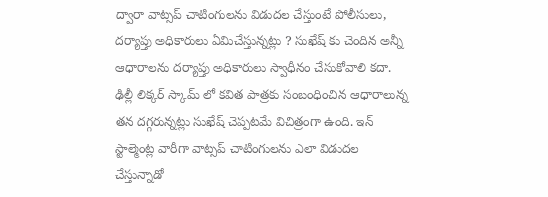ద్వారా వాట్సప్ చాటింగులను విడుదల చేస్తుంటే పోలీసులు, దర్యాప్తు అధికారులు ఏమిచేస్తున్నట్లు ? సుఖేష్ కు చెందిన అన్నీ ఆధారాలను దర్యాప్తు అధికారులు స్వాధీనం చేసుకోవాలి కదా. ఢిల్లీ లిక్కర్ స్కామ్ లో కవిత పాత్రకు సంబంధించిన ఆధారాలున్న తన దగ్గరున్నట్లు సుఖేష్ చెప్పటమే విచిత్రంగా ఉంది. ఇన్ స్టాల్మెంట్ల వారీగా వాట్సప్ చాటింగులను ఎలా విడుదల చేస్తున్నాడో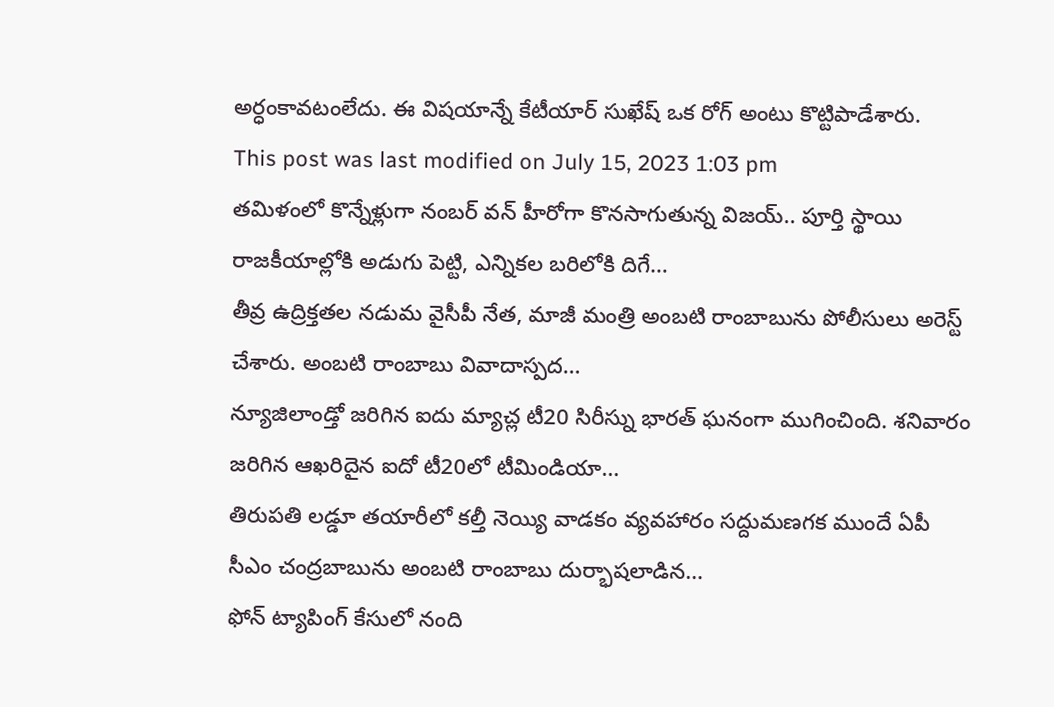అర్ధంకావటంలేదు. ఈ విషయాన్నే కేటీయార్ సుఖేష్ ఒక రోగ్ అంటు కొట్టిపాడేశారు.
This post was last modified on July 15, 2023 1:03 pm
తమిళంలో కొన్నేళ్లుగా నంబర్ వన్ హీరోగా కొనసాగుతున్న విజయ్.. పూర్తి స్థాయి రాజకీయాల్లోకి అడుగు పెట్టి, ఎన్నికల బరిలోకి దిగే…
తీవ్ర ఉద్రిక్తతల నడుమ వైసీపీ నేత, మాజీ మంత్రి అంబటి రాంబాబును పోలీసులు అరెస్ట్ చేశారు. అంబటి రాంబాబు వివాదాస్పద…
న్యూజిలాండ్తో జరిగిన ఐదు మ్యాచ్ల టీ20 సిరీస్ను భారత్ ఘనంగా ముగించింది. శనివారం జరిగిన ఆఖరిదైన ఐదో టీ20లో టీమిండియా…
తిరుపతి లడ్డూ తయారీలో కల్తీ నెయ్యి వాడకం వ్యవహారం సద్దుమణగక ముందే ఏపీ సీఎం చంద్రబాబును అంబటి రాంబాబు దుర్భాషలాడిన…
ఫోన్ ట్యాపింగ్ కేసులో నంది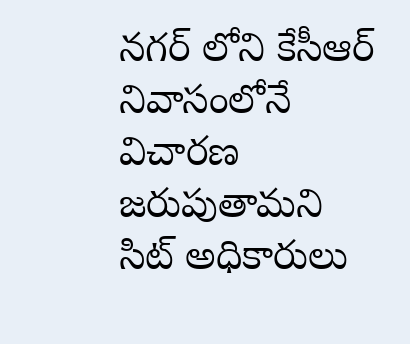నగర్ లోని కేసీఆర్ నివాసంలోనే విచారణ జరుపుతామని సిట్ అధికారులు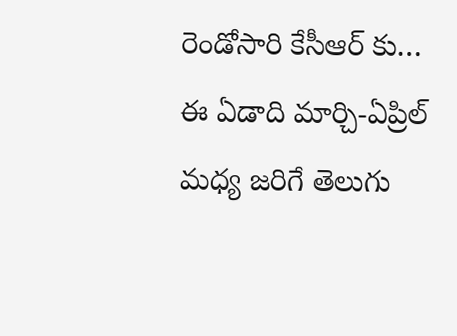రెండోసారి కేసీఆర్ కు…
ఈ ఏడాది మార్చి-ఏప్రిల్ మధ్య జరిగే తెలుగు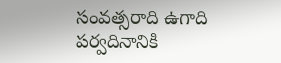సంవత్సరాది ఉగాది పర్వదినానికి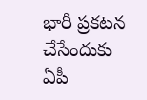భారీ ప్రకటన చేసేందుకు ఏపీ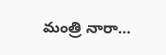మంత్రి నారా…